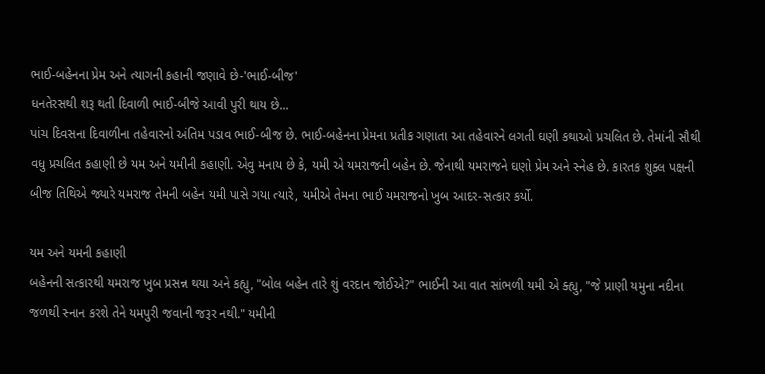ભાઈ-બહેનના પ્રેમ અને ત્યાગની કહાની જણાવે છે-'ભાઈ-બીજ'
ધનતેરસથી શરૂ થતી દિવાળી ભાઈ-બીજે આવી પુરી થાય છે...
પાંચ દિવસના દિવાળીના તહેવારનો અંતિમ પડાવ ભાઈ-બીજ છે. ભાઈ-બહેનના પ્રેમના પ્રતીક ગણાતા આ તહેવારને લગતી ઘણી કથાઓ પ્રચલિત છે. તેમાંની સૌથી વધુ પ્રચલિત કહાણી છે યમ અને યમીની કહાણી. એવુ મનાય છે કે, યમી એ યમરાજની બહેન છે. જેનાથી યમરાજને ઘણો પ્રેમ અને સ્નેહ છે. કારતક શુક્લ પક્ષની બીજ તિથિએ જ્યારે યમરાજ તેમની બહેન યમી પાસે ગયા ત્યારે, યમીએ તેમના ભાઈ યમરાજનો ખુબ આદર-સત્કાર કર્યો.

યમ અને યમની કહાણી
બહેનની સત્કારથી યમરાજ ખુબ પ્રસન્ન થયા અને કહ્યુ, "બોલ બહેન તારે શું વરદાન જોઈએ?" ભાઈની આ વાત સાંભળી યમી એ ક્હ્યુ, "જે પ્રાણી યમુના નદીના જળથી સ્નાન કરશે તેને યમપુરી જવાની જરૂર નથી." યમીની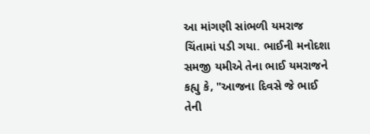આ માંગણી સાંભળી યમરાજ ચિંતામાં પડી ગયા. ભાઈની મનોદશા સમજી યમીએ તેના ભાઈ યમરાજને કહ્યુ કે, "આજના દિવસે જે ભાઈ તેની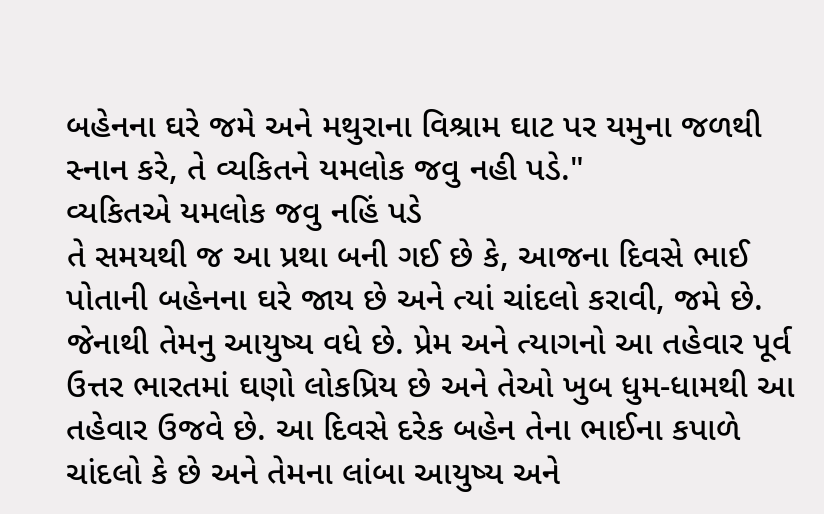બહેનના ઘરે જમે અને મથુરાના વિશ્રામ ઘાટ પર યમુના જળથી સ્નાન કરે, તે વ્યકિતને યમલોક જવુ નહી પડે."
વ્યકિતએ યમલોક જવુ નહિં પડે
તે સમયથી જ આ પ્રથા બની ગઈ છે કે, આજના દિવસે ભાઈ પોતાની બહેનના ઘરે જાય છે અને ત્યાં ચાંદલો કરાવી, જમે છે. જેનાથી તેમનુ આયુષ્ય વધે છે. પ્રેમ અને ત્યાગનો આ તહેવાર પૂર્વ ઉત્તર ભારતમાં ઘણો લોકપ્રિય છે અને તેઓ ખુબ ધુમ-ધામથી આ તહેવાર ઉજવે છે. આ દિવસે દરેક બહેન તેના ભાઈના કપાળે ચાંદલો કે છે અને તેમના લાંબા આયુષ્ય અને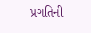પ્રગતિની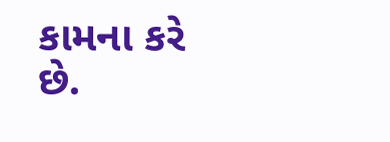કામના કરે છે.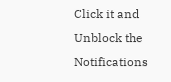Click it and Unblock the Notifications